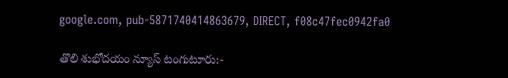google.com, pub-5871740414863679, DIRECT, f08c47fec0942fa0

తొలి శుభోదయం న్యూస్ టంగుటూరు:-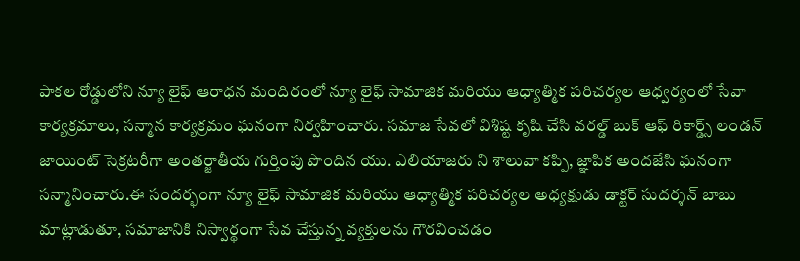పాకల రోడ్డులోని న్యూ లైఫ్ ఆరాధన మందిరంలో న్యూ లైఫ్ సామాజిక మరియు ఆధ్యాత్మిక పరిచర్యల ఆధ్వర్యంలో సేవా కార్యక్రమాలు, సన్మాన కార్యక్రమం ఘనంగా నిర్వహించారు. సమాజ సేవలో విశిష్ట కృషి చేసి వరల్డ్ బుక్ ఆఫ్ రికార్డ్స్ లండన్ జాయింట్ సెక్రటరీగా అంతర్జాతీయ గుర్తింపు పొందిన యు. ఎలియాజరు ని శాలువా కప్పి, జ్ఞాపిక అందజేసి ఘనంగా సన్మానించారు.ఈ సందర్భంగా న్యూ లైఫ్ సామాజిక మరియు ఆధ్యాత్మిక పరిచర్యల అధ్యక్షుడు డాక్టర్ సుదర్శన్ బాబు మాట్లాడుతూ, సమాజానికి నిస్వార్థంగా సేవ చేస్తున్న వ్యక్తులను గౌరవించడం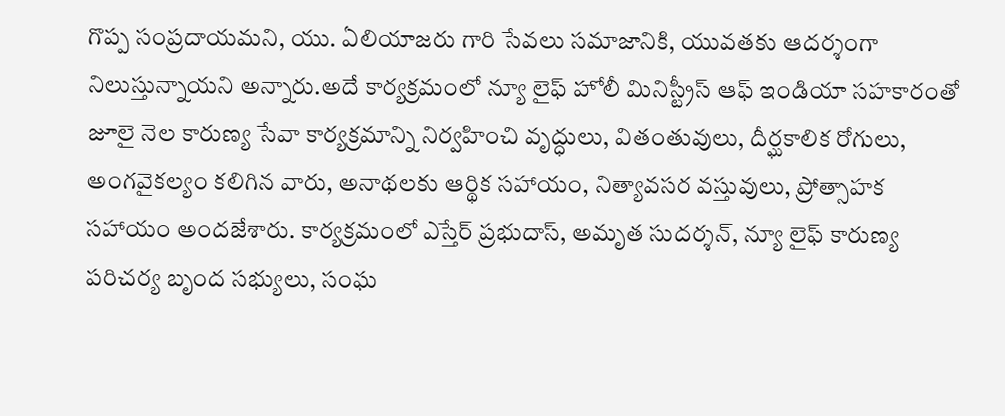గొప్ప సంప్రదాయమని, యు. ఏలియాజరు గారి సేవలు సమాజానికి, యువతకు ఆదర్శంగా నిలుస్తున్నాయని అన్నారు.అదే కార్యక్రమంలో న్యూ లైఫ్ హోలీ మినిస్ట్రీస్ ఆఫ్ ఇండియా సహకారంతో జూలై నెల కారుణ్య సేవా కార్యక్రమాన్ని నిర్వహించి వృద్ధులు, వితంతువులు, దీర్ఘకాలిక రోగులు, అంగవైకల్యం కలిగిన వారు, అనాథలకు ఆర్థిక సహాయం, నిత్యావసర వస్తువులు, ప్రోత్సాహక సహాయం అందజేశారు. కార్యక్రమంలో ఎస్తేర్ ప్రభుదాస్, అమృత సుదర్శన్, న్యూ లైఫ్ కారుణ్య పరిచర్య బృంద సభ్యులు, సంఘ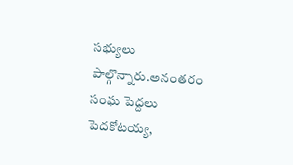సభ్యులు పాల్గొన్నారు.అనంతరం సంఘ పెద్దలు పెదకోటయ్య,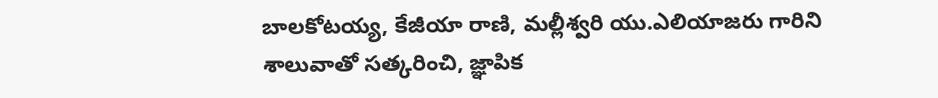బాలకోటయ్య, కేజీయా రాణి, మల్లీశ్వరి యు.ఎలియాజరు గారిని శాలువాతో సత్కరించి, జ్ఞాపిక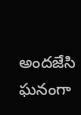అందజేసి ఘనంగా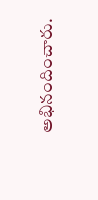అభినందించారు.